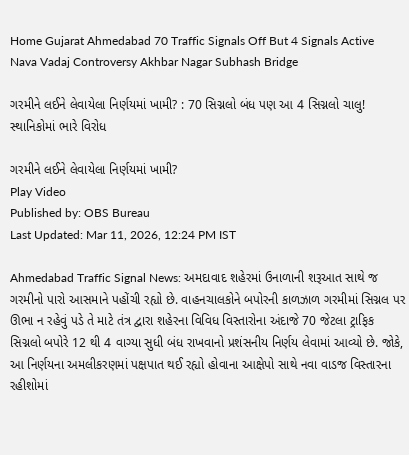Home Gujarat Ahmedabad 70 Traffic Signals Off But 4 Signals Active Nava Vadaj Controversy Akhbar Nagar Subhash Bridge

ગરમીને લઈને લેવાયેલા નિર્ણયમાં ખામી? : 70 સિગ્નલો બંધ પણ આ 4 સિગ્નલો ચાલુ! સ્થાનિકોમાં ભારે વિરોધ

ગરમીને લઈને લેવાયેલા નિર્ણયમાં ખામી?
Play Video
Published by: OBS Bureau
Last Updated: Mar 11, 2026, 12:24 PM IST

Ahmedabad Traffic Signal News: અમદાવાદ શહેરમાં ઉનાળાની શરૂઆત સાથે જ ગરમીનો પારો આસમાને પહોંચી રહ્યો છે. વાહનચાલકોને બપોરની કાળઝાળ ગરમીમાં સિગ્નલ પર ઊભા ન રહેવું પડે તે માટે તંત્ર દ્વારા શહેરના વિવિધ વિસ્તારોના અંદાજે 70 જેટલા ટ્રાફિક સિગ્નલો બપોરે 12 થી 4 વાગ્યા સુધી બંધ રાખવાનો પ્રશંસનીય નિર્ણય લેવામાં આવ્યો છે. જોકે, આ નિર્ણયના અમલીકરણમાં પક્ષપાત થઈ રહ્યો હોવાના આક્ષેપો સાથે નવા વાડજ વિસ્તારના રહીશોમાં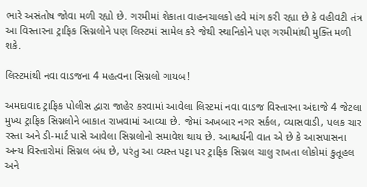ભારે અસંતોષ જોવા મળી રહ્યો છે. ગરમીમાં શેકાતા વાહનચાલકો હવે માંગ કરી રહ્યા છે કે વહીવટી તંત્ર આ વિસ્તારના ટ્રાફિક સિગ્નલોને પણ લિસ્ટમાં સામેલ કરે જેથી સ્થાનિકોને પણ ગરમીમાંથી મુક્તિ મળી શકે.

લિસ્ટમાંથી નવા વાડજના 4 મહત્વના સિગ્નલો ગાયબ!

અમદાવાદ ટ્રાફિક પોલીસ દ્વારા જાહેર કરવામાં આવેલા લિસ્ટમાં નવા વાડજ વિસ્તારના અંદાજે 4 જેટલા મુખ્ય ટ્રાફિક સિગ્નલોને બાકાત રાખવામાં આવ્યા છે. જેમાં અખબાર નગર સર્કલ, વ્યાસવાડી, પલક ચાર રસ્તા અને ડી-માર્ટ પાસે આવેલા સિગ્નલોનો સમાવેશ થાય છે. આશ્ચર્યની વાત એ છે કે આસપાસના અન્ય વિસ્તારોમાં સિગ્નલ બંધ છે, પરંતુ આ વ્યસ્ત પટ્ટા પર ટ્રાફિક સિગ્નલ ચાલુ રાખતા લોકોમાં કુતૂહલ અને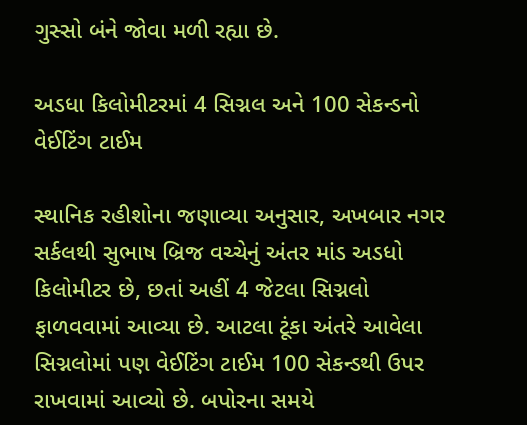ગુસ્સો બંને જોવા મળી રહ્યા છે.

અડધા કિલોમીટરમાં 4 સિગ્નલ અને 100 સેકન્ડનો વેઈટિંગ ટાઈમ

સ્થાનિક રહીશોના જણાવ્યા અનુસાર, અખબાર નગર સર્કલથી સુભાષ બ્રિજ વચ્ચેનું અંતર માંડ અડધો કિલોમીટર છે, છતાં અહીં 4 જેટલા સિગ્નલો ફાળવવામાં આવ્યા છે. આટલા ટૂંકા અંતરે આવેલા સિગ્નલોમાં પણ વેઈટિંગ ટાઈમ 100 સેકન્ડથી ઉપર રાખવામાં આવ્યો છે. બપોરના સમયે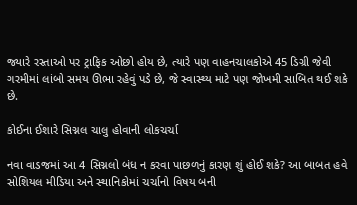જ્યારે રસ્તાઓ પર ટ્રાફિક ઓછો હોય છે, ત્યારે પણ વાહનચાલકોએ 45 ડિગ્રી જેવી ગરમીમાં લાંબો સમય ઊભા રહેવું પડે છે, જે સ્વાસ્થ્ય માટે પણ જોખમી સાબિત થઈ શકે છે.

કોઈના ઈશારે સિગ્નલ ચાલુ હોવાની લોકચર્ચા

નવા વાડજમાં આ 4 સિગ્નલો બંધ ન કરવા પાછળનું કારણ શું હોઈ શકે? આ બાબત હવે સોશિયલ મીડિયા અને સ્થાનિકોમાં ચર્ચાનો વિષય બની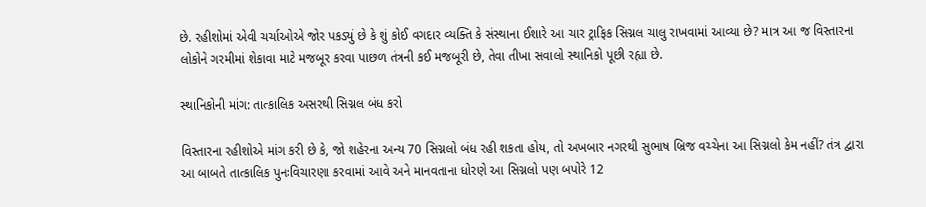છે. રહીશોમાં એવી ચર્ચાઓએ જોર પકડ્યું છે કે શું કોઈ વગદાર વ્યક્તિ કે સંસ્થાના ઈશારે આ ચાર ટ્રાફિક સિગ્નલ ચાલુ રાખવામાં આવ્યા છે? માત્ર આ જ વિસ્તારના લોકોને ગરમીમાં શેકાવા માટે મજબૂર કરવા પાછળ તંત્રની કઈ મજબૂરી છે, તેવા તીખા સવાલો સ્થાનિકો પૂછી રહ્યા છે.

સ્થાનિકોની માંગ: તાત્કાલિક અસરથી સિગ્નલ બંધ કરો

વિસ્તારના રહીશોએ માંગ કરી છે કે, જો શહેરના અન્ય 70 સિગ્નલો બંધ રહી શકતા હોય, તો અખબાર નગરથી સુભાષ બ્રિજ વચ્ચેના આ સિગ્નલો કેમ નહીં? તંત્ર દ્વારા આ બાબતે તાત્કાલિક પુનઃવિચારણા કરવામાં આવે અને માનવતાના ધોરણે આ સિગ્નલો પણ બપોરે 12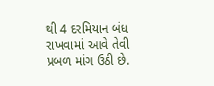થી 4 દરમિયાન બંધ રાખવામાં આવે તેવી પ્રબળ માંગ ઉઠી છે.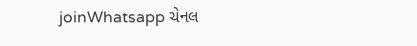joinWhatsapp ચેનલ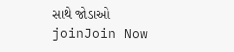સાથે જોડાઓ
joinJoin Now